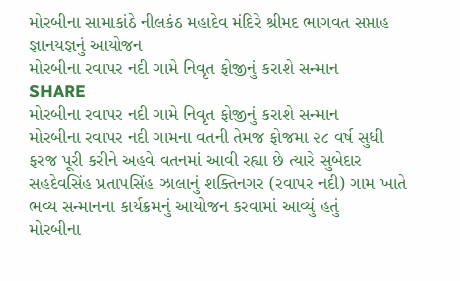મોરબીના સામાકાંઠે નીલકંઠ મહાદેવ મંદિરે શ્રીમદ ભાગવત સપ્તાહ જ્ઞાનયજ્ઞનું આયોજન
મોરબીના રવાપર નદી ગામે નિવૃત ફોજીનું કરાશે સન્માન
SHARE
મોરબીના રવાપર નદી ગામે નિવૃત ફોજીનું કરાશે સન્માન
મોરબીના રવાપર નદી ગામના વતની તેમજ ફોજમા ૨૮ વર્ષ સુધી ફરજ પૂરી કરીને અહવે વતનમાં આવી રહ્યા છે ત્યારે સુબેદાર સહદેવસિંહ પ્રતાપસિંહ ઝાલાનું શક્તિનગર (રવાપર નદી) ગામ ખાતે ભવ્ય સન્માનના કાર્યક્રમનું આયોજન કરવામાં આવ્યું હતું
મોરબીના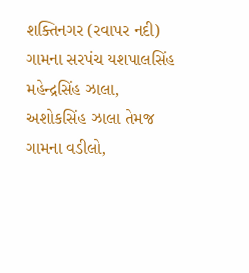શક્તિનગર (રવાપર નદી) ગામના સરપંચ યશપાલસિંહ મહેન્દ્રસિંહ ઝાલા, અશોકસિંહ ઝાલા તેમજ ગામના વડીલો,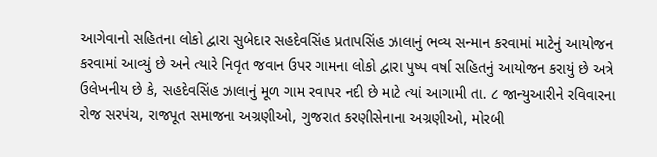આગેવાનો સહિતના લોકો દ્વારા સુબેદાર સહદેવસિંહ પ્રતાપસિંહ ઝાલાનું ભવ્ય સન્માન કરવામાં માટેનું આયોજન કરવામાં આવ્યું છે અને ત્યારે નિવૃત જવાન ઉપર ગામના લોકો દ્વારા પુષ્પ વર્ષા સહિતનું આયોજન કરાયું છે અત્રે ઉલેખનીય છે કે, સહદેવસિંહ ઝાલાનું મૂળ ગામ રવાપર નદી છે માટે ત્યાં આગામી તા. ૮ જાન્યુઆરીને રવિવારના રોજ સરપંચ, રાજપૂત સમાજના અગ્રણીઓ, ગુજરાત કરણીસેનાના અગ્રણીઓ, મોરબી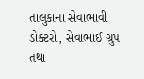તાલુકાના સેવાભાવી ડોક્ટરો, સેવાભાઈ ગ્રુપ તથા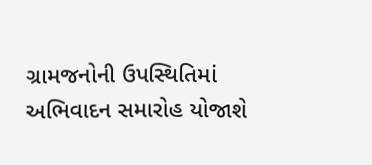ગ્રામજનોની ઉપસ્થિતિમાં અભિવાદન સમારોહ યોજાશે